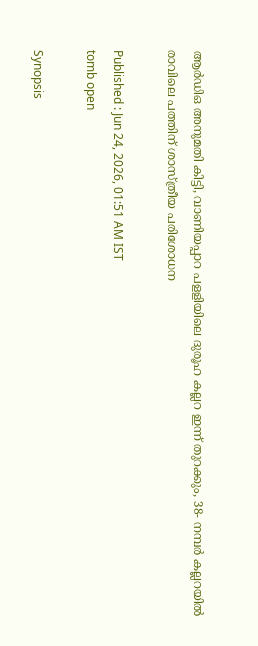ആര്‍ഡിഒ അനുമതി കിട്ടി, വാണിയപ്പാറ പളളിയിലെ ദുരൂഹ കല്ലറ ഇന്ന് തുറക്കും, 38- നമ്പർ കല്ലറയിൽ രാവിലെ പത്തിന് ശാസ്ത്രീയ പരിശോധന

Published : Jun 24, 2026, 01:51 AM IST
tomb open

Synopsis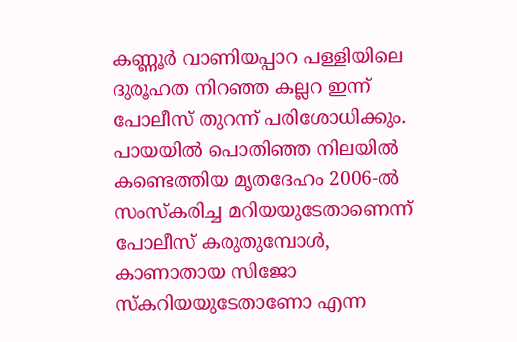കണ്ണൂർ വാണിയപ്പാറ പള്ളിയിലെ ദുരൂഹത നിറഞ്ഞ കല്ലറ ഇന്ന് പോലീസ് തുറന്ന് പരിശോധിക്കും. പായയിൽ പൊതിഞ്ഞ നിലയിൽ കണ്ടെത്തിയ മൃതദേഹം 2006-ൽ സംസ്‌കരിച്ച മറിയയുടേതാണെന്ന് പോലീസ് കരുതുമ്പോൾ, കാണാതായ സിജോ സ്കറിയയുടേതാണോ എന്ന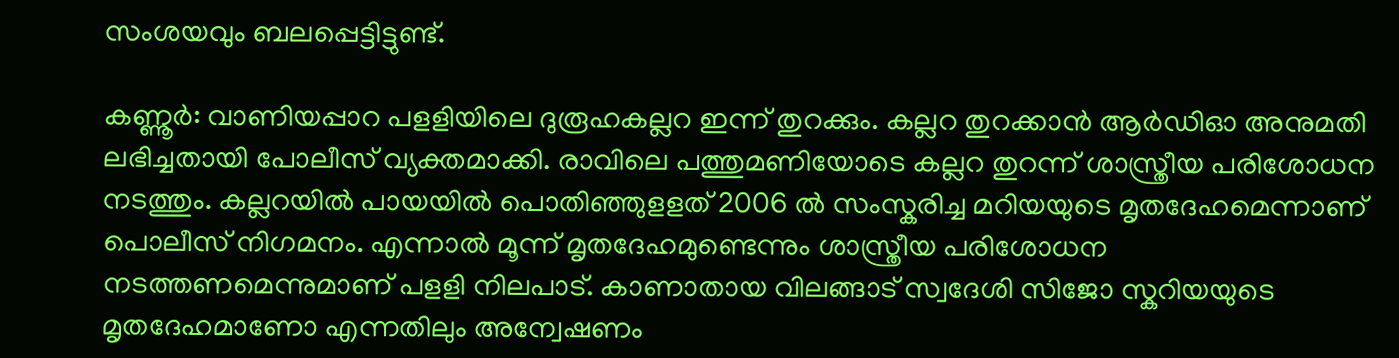സംശയവും ബലപ്പെട്ടിട്ടുണ്ട്.

കണ്ണൂർ: വാണിയപ്പാറ പളളിയിലെ ദുരൂഹകല്ലറ ഇന്ന് തുറക്കും. കല്ലറ തുറക്കാൻ ആർഡിഓ അനുമതി ലഭിച്ചതായി പോലീസ് വ്യക്തമാക്കി. രാവിലെ പത്തുമണിയോടെ കല്ലറ തുറന്ന് ശാസ്ത്രീയ പരിശോധന നടത്തും. കല്ലറയിൽ പായയിൽ പൊതിഞ്ഞുളളത് 2006 ൽ സംസ്കരിച്ച മറിയയുടെ മൃതദേഹമെന്നാണ് പൊലീസ് നിഗമനം. എന്നാൽ മൂന്ന് മൃതദേഹമുണ്ടെന്നും ശാസ്ത്രീയ പരിശോധന നടത്തണമെന്നുമാണ് പളളി നിലപാട്. കാണാതായ വിലങ്ങാട് സ്വദേശി സിജോ സ്കറിയയുടെ മൃതദേഹമാണോ എന്നതിലും അന്വേഷണം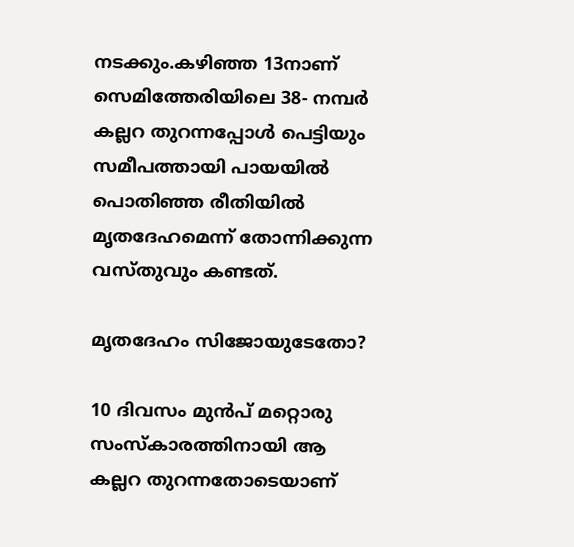നടക്കും.കഴിഞ്ഞ 13നാണ് സെമിത്തേരിയിലെ 38- നമ്പർ കല്ലറ തുറന്നപ്പോൾ പെട്ടിയും സമീപത്തായി പായയിൽ പൊതിഞ്ഞ രീതിയിൽ മൃതദേഹമെന്ന് തോന്നിക്കുന്ന വസ്തുവും കണ്ടത്.

മൃതദേഹം സിജോയുടേതോ?

10 ദിവസം മുൻപ് മറ്റൊരു സംസ്കാരത്തിനായി ആ കല്ലറ തുറന്നതോടെയാണ്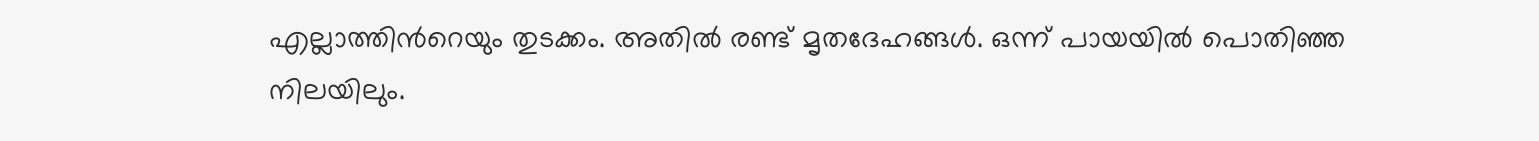എല്ലാത്തിന്‍റെയും തുടക്കം. അതിൽ രണ്ട് മൃതദേഹങ്ങൾ. ഒന്ന് പായയിൽ പൊതിഞ്ഞ നിലയിലും.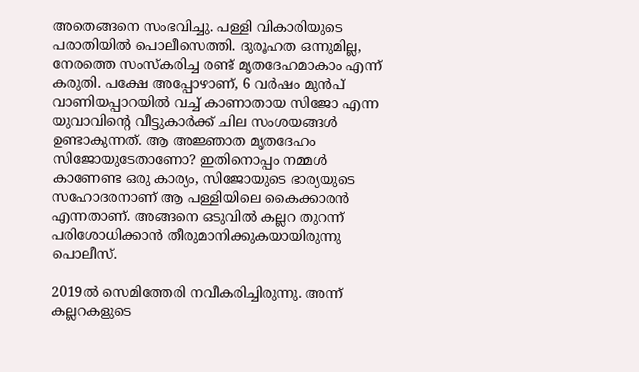അതെങ്ങനെ സംഭവിച്ചു. പള്ളി വികാരിയുടെ പരാതിയിൽ പൊലീസെത്തി. ദുരൂഹത ഒന്നുമില്ല, നേരത്തെ സംസ്കരിച്ച രണ്ട് മൃതദേഹമാകാം എന്ന് കരുതി. പക്ഷേ അപ്പോഴാണ്, 6 വർഷം മുൻപ് വാണിയപ്പാറയിൽ വച്ച് കാണാതായ സിജോ എന്ന യുവാവിന്‍റെ വീട്ടുകാർക്ക് ചില സംശയങ്ങൾ ഉണ്ടാകുന്നത്. ആ അജ്ഞാത മൃതദേഹം സിജോയുടേതാണോ? ഇതിനൊപ്പം നമ്മൾ കാണേണ്ട ഒരു കാര്യം, സിജോയുടെ ഭാര്യയുടെ സഹോദരനാണ് ആ പള്ളിയിലെ കൈക്കാരൻ എന്നതാണ്. അങ്ങനെ ഒടുവിൽ കല്ലറ തുറന്ന് പരിശോധിക്കാൻ തീരുമാനിക്കുകയായിരുന്നു പൊലീസ്.

2019ൽ സെമിത്തേരി നവീകരിച്ചിരുന്നു. അന്ന് കല്ലറകളുടെ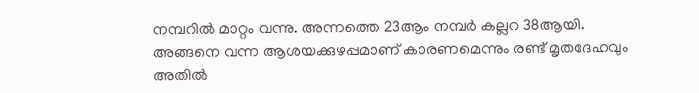നമ്പറിൽ മാറ്റം വന്നു. അന്നത്തെ 23ആം നമ്പർ കല്ലറ 38ആയി. അങ്ങനെ വന്ന ആശയക്കുഴപ്പമാണ് കാരണമെന്നും രണ്ട് മൃതദേഹവും അതിൽ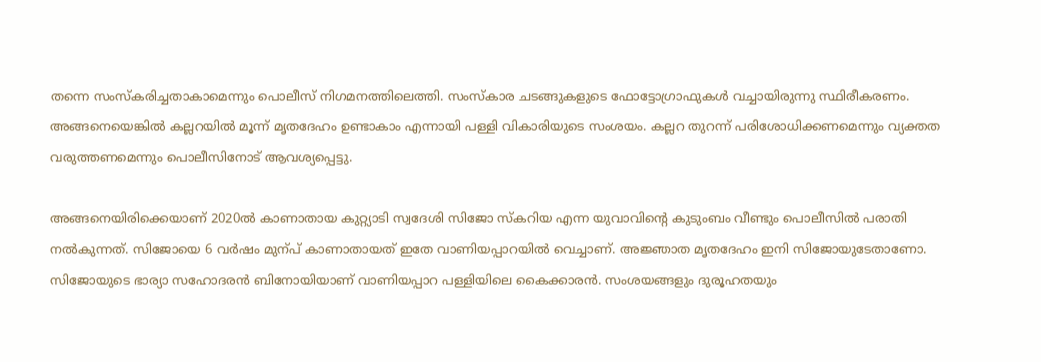തന്നെ സംസ്കരിച്ചതാകാമെന്നും പൊലീസ് നിഗമനത്തിലെത്തി. സംസ്കാര ചടങ്ങുകളുടെ ഫോട്ടോഗ്രാഫുകൾ വച്ചായിരുന്നു സ്ഥിരീകരണം. അങ്ങനെയെങ്കിൽ കല്ലറയിൽ മൂന്ന് മൃതദേഹം ഉണ്ടാകാം എന്നായി പള്ളി വികാരിയുടെ സംശയം. കല്ലറ തുറന്ന് പരിശോധിക്കണമെന്നും വ്യക്തത വരുത്തണമെന്നും പൊലീസിനോട് ആവശ്യപ്പെട്ടു.

അങ്ങനെയിരിക്കെയാണ് 2020ൽ കാണാതായ കുറ്റ്യാടി സ്വദേശി സിജോ സ്കറിയ എന്ന യുവാവിന്‍റെ കുടുംബം വീണ്ടും പൊലീസിൽ പരാതി നൽകുന്നത്. സിജോയെ 6 വർഷം മുന്പ് കാണാതായത് ഇതേ വാണിയപ്പാറയിൽ വെച്ചാണ്. അജ്ഞാത മൃതദേഹം ഇനി സിജോയുടേതാണോ. സിജോയുടെ ഭാര്യാ സഹോദരൻ ബിനോയിയാണ് വാണിയപ്പാറ പള്ളിയിലെ കൈക്കാരൻ. സംശയങ്ങളും ദുരൂഹതയും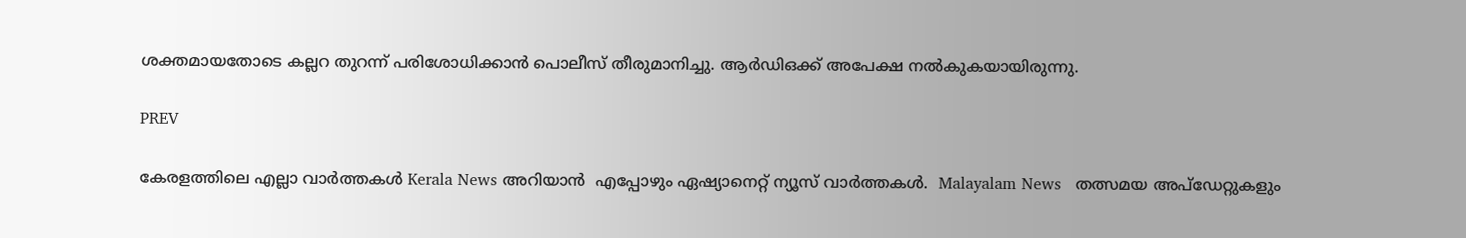ശക്തമായതോടെ കല്ലറ തുറന്ന് പരിശോധിക്കാൻ പൊലീസ് തീരുമാനിച്ചു. ആർഡിഒക്ക് അപേക്ഷ നൽകുകയായിരുന്നു.

PREV

കേരളത്തിലെ എല്ലാ വാർത്തകൾ Kerala News അറിയാൻ  എപ്പോഴും ഏഷ്യാനെറ്റ് ന്യൂസ് വാർത്തകൾ.  Malayalam News   തത്സമയ അപ്‌ഡേറ്റുകളും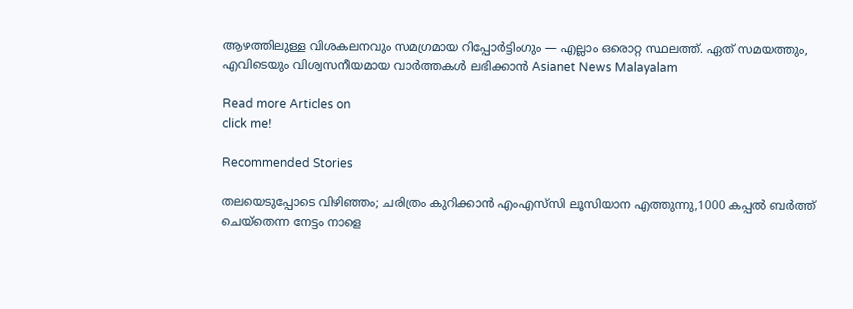ആഴത്തിലുള്ള വിശകലനവും സമഗ്രമായ റിപ്പോർട്ടിംഗും — എല്ലാം ഒരൊറ്റ സ്ഥലത്ത്. ഏത് സമയത്തും, എവിടെയും വിശ്വസനീയമായ വാർത്തകൾ ലഭിക്കാൻ Asianet News Malayalam

Read more Articles on
click me!

Recommended Stories

തലയെടുപ്പോടെ വിഴിഞ്ഞം; ചരിത്രം കുറിക്കാന്‍ എംഎസ്‍സി ലൂസിയാന എത്തുന്നു,1000 കപ്പൽ ബർത്ത് ചെയ്തെന്ന നേട്ടം നാളെ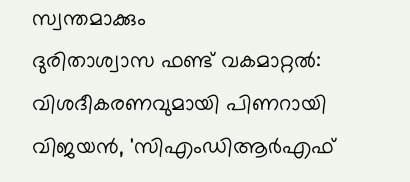സ്വന്തമാക്കും
ദുരിതാശ്വാസ ഫണ്ട് വകമാറ്റൽ: വിശദീകരണവുമായി പിണറായി വിജയൻ, 'സിഎംഡിആർഎഫ്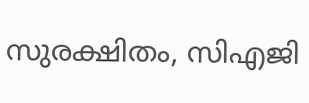സുരക്ഷിതം, സിഎജി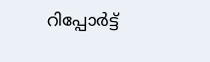റിപ്പോർട്ട്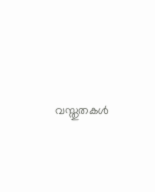വസ്തുതകൾ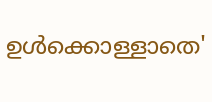ഉൾക്കൊള്ളാതെ'